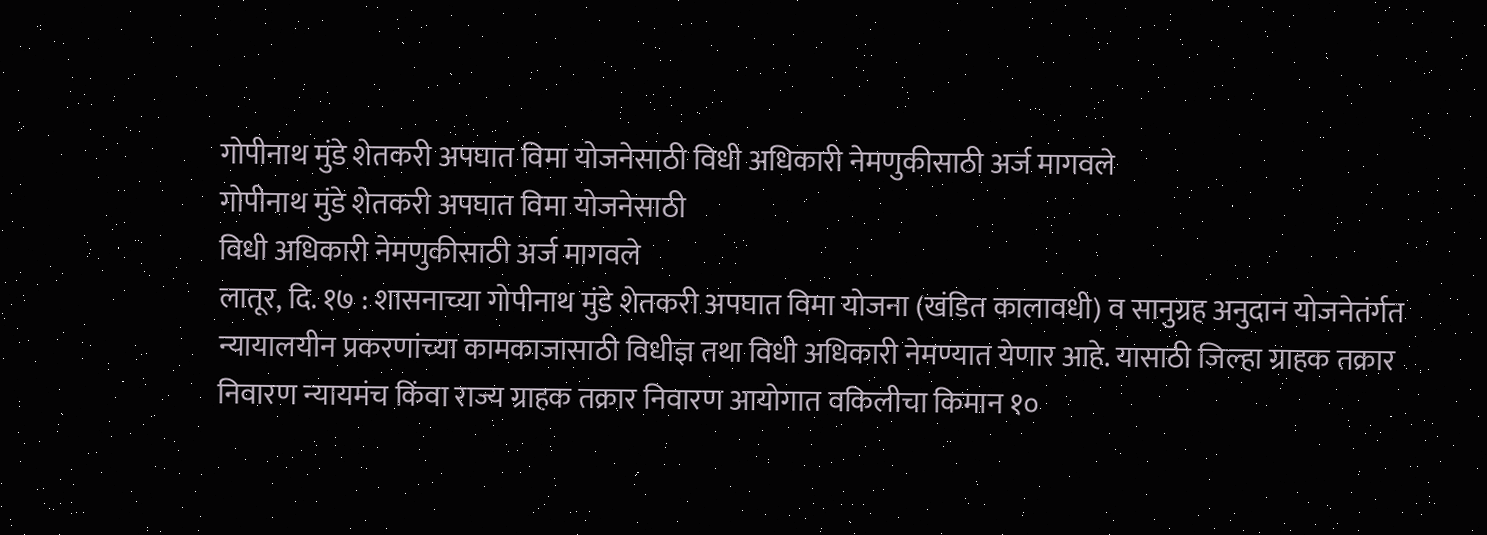गोपीनाथ मुंडे शेतकरी अपघात विमा योजनेसाठी विधी अधिकारी नेमणुकीसाठी अर्ज मागवले
गोपीनाथ मुंडे शेतकरी अपघात विमा योजनेसाठी
विधी अधिकारी नेमणुकीसाठी अर्ज मागवले
लातूर, दि. १७ : शासनाच्या गोपीनाथ मुंडे शेतकरी अपघात विमा योजना (खंडित कालावधी) व सानुग्रह अनुदान योजनेतंर्गत न्यायालयीन प्रकरणांच्या कामकाजासाठी विधीज्ञ तथा विधी अधिकारी नेमण्यात येणार आहे. यासाठी जिल्हा ग्राहक तक्रार निवारण न्यायमंच किंवा राज्य ग्राहक तक्रार निवारण आयोगात वकिलीचा किमान १०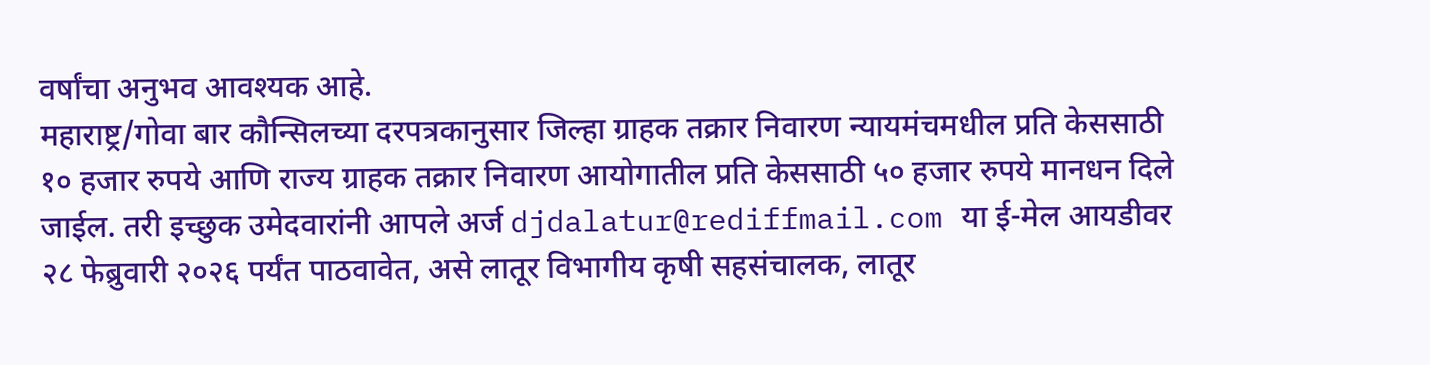वर्षांचा अनुभव आवश्यक आहे.
महाराष्ट्र/गोवा बार कौन्सिलच्या दरपत्रकानुसार जिल्हा ग्राहक तक्रार निवारण न्यायमंचमधील प्रति केससाठी १० हजार रुपये आणि राज्य ग्राहक तक्रार निवारण आयोगातील प्रति केससाठी ५० हजार रुपये मानधन दिले जाईल. तरी इच्छुक उमेदवारांनी आपले अर्ज djdalatur@rediffmail.com या ई-मेल आयडीवर २८ फेब्रुवारी २०२६ पर्यंत पाठवावेत, असे लातूर विभागीय कृषी सहसंचालक, लातूर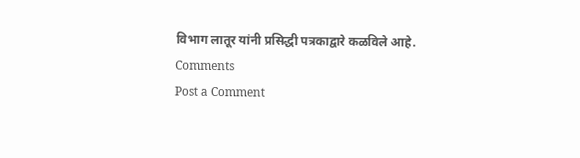विभाग लातूर यांनी प्रसिद्धी पत्रकाद्वारे कळविले आहे.
Comments
Post a Comment